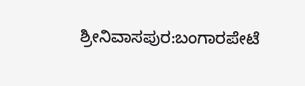ಶ್ರೀನಿವಾಸಪುರ:ಬಂಗಾರಪೇಟೆ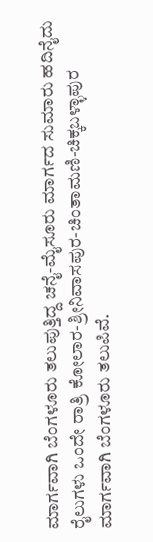ಮಾರ್ಗವಾಗಿ ಬೆಂಗಳೂರು ತಲುಪುತ್ತಿದ್ದ ಚನೈ-ಮೈಸೂರು ಮಾರ್ಗದ ಸುಮಾರು ಹದಿನೈದು ರೈಲುಗಳು ಒಂದೇ ರಾತ್ರಿ ಕೋಲಾರ-ಶ್ರೀನಿವಾಸಪುರ-ಚಿಂತಾಮಣಿ-ಚಿಕ್ಕಬಳ್ಳಾಪುರ ಮಾರ್ಗವಾಗಿ ಬೆಂಗಳೂರು ತಲುಪಿವೆ.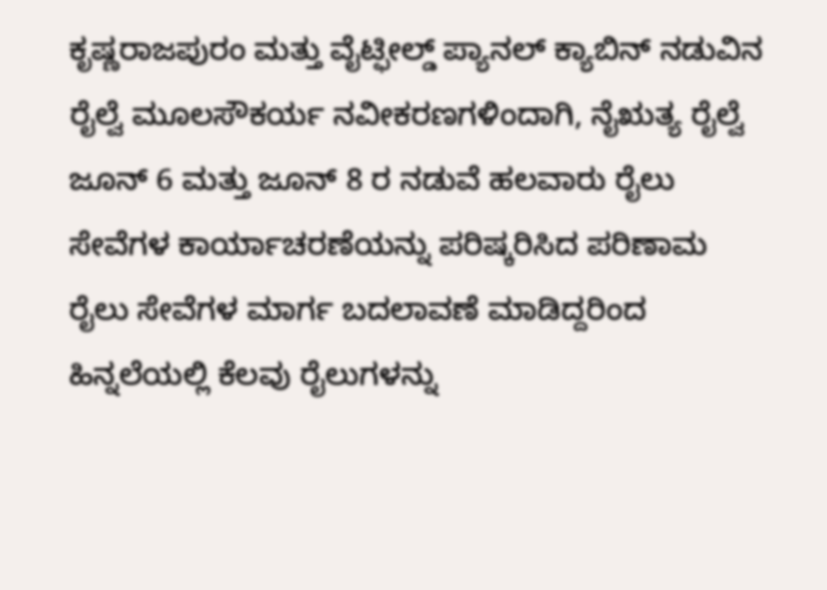ಕೃಷ್ಣರಾಜಪುರಂ ಮತ್ತು ವೈಟ್ಫೀಲ್ಡ್ ಪ್ಯಾನಲ್ ಕ್ಯಾಬಿನ್ ನಡುವಿನ ರೈಲ್ವೆ ಮೂಲಸೌಕರ್ಯ ನವೀಕರಣಗಳಿಂದಾಗಿ, ನೈಋತ್ಯ ರೈಲ್ವೆ ಜೂನ್ 6 ಮತ್ತು ಜೂನ್ 8 ರ ನಡುವೆ ಹಲವಾರು ರೈಲು ಸೇವೆಗಳ ಕಾರ್ಯಾಚರಣೆಯನ್ನು ಪರಿಷ್ಕರಿಸಿದ ಪರಿಣಾಮ ರೈಲು ಸೇವೆಗಳ ಮಾರ್ಗ ಬದಲಾವಣೆ ಮಾಡಿದ್ದರಿಂದ ಹಿನ್ನಲೆಯಲ್ಲಿ ಕೆಲವು ರೈಲುಗಳನ್ನು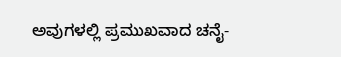ಅವುಗಳಲ್ಲಿ ಪ್ರಮುಖವಾದ ಚನೈ-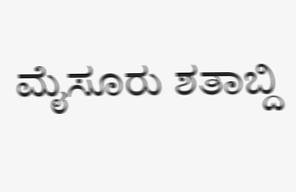ಮೈಸೂರು ಶತಾಬ್ದಿ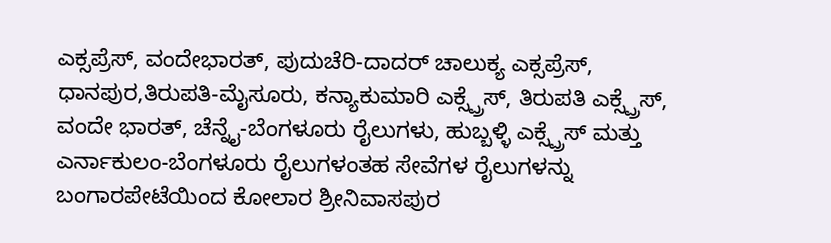ಎಕ್ಸಪ್ರೆಸ್, ವಂದೇಭಾರತ್, ಪುದುಚೆರಿ-ದಾದರ್ ಚಾಲುಕ್ಯ ಎಕ್ಸಪ್ರೆಸ್, ಧಾನಪುರ,ತಿರುಪತಿ-ಮೈಸೂರು, ಕನ್ಯಾಕುಮಾರಿ ಎಕ್ಸ್ಪ್ರೆಸ್, ತಿರುಪತಿ ಎಕ್ಸ್ಪ್ರೆಸ್, ವಂದೇ ಭಾರತ್, ಚೆನ್ನೈ-ಬೆಂಗಳೂರು ರೈಲುಗಳು, ಹುಬ್ಬಳ್ಳಿ ಎಕ್ಸ್ಪ್ರೆಸ್ ಮತ್ತು ಎರ್ನಾಕುಲಂ-ಬೆಂಗಳೂರು ರೈಲುಗಳಂತಹ ಸೇವೆಗಳ ರೈಲುಗಳನ್ನು ಬಂಗಾರಪೇಟೆಯಿಂದ ಕೋಲಾರ ಶ್ರೀನಿವಾಸಪುರ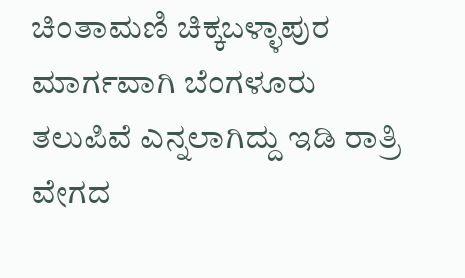ಚಿಂತಾಮಣಿ ಚಿಕ್ಕಬಳ್ಳಾಪುರ ಮಾರ್ಗವಾಗಿ ಬೆಂಗಳೂರು ತಲುಪಿವೆ ಎನ್ನಲಾಗಿದ್ದು ಇಡಿ ರಾತ್ರಿ ವೇಗದ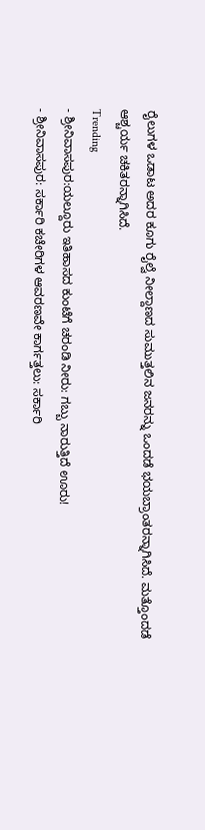ರೈಲುಗಳ ಒಡಾಟ ಅದರ ಕೂಗು ರೈಲ್ವೆ ನೀಲ್ದಾಣದ ಸುಮುತ್ತಲಿನ ಜನರನ್ನು ಒಂದಡೆ ಭಯಬ್ರಾಂತರನ್ನಾಗಿಸಿದೆ. ಮತ್ತೊಂದಡೆ ಆಶ್ಚರ್ಯ ಚಕಿತರನ್ನಾಗಿಸಿದೆ.
Trending
- ಶ್ರೀನಿವಾಸಪುರ:ಯಲ್ದೂರು ಇತಿಹಾಸದ ಕುಂಟೆಗೆ ಚರಂಡಿ ನೀರು: ಗಬ್ಬು ನಾರುತ್ತಿದೆ ಊರು!
- ಶ್ರೀನಿವಾಸಪುರ: ಸರ್ಕಾರಿ ಕಚೇರಿಗಳ ಆವರಣವೇ ಕಾರ್ಗತ್ತಲು: ಸರ್ಕಾರಿ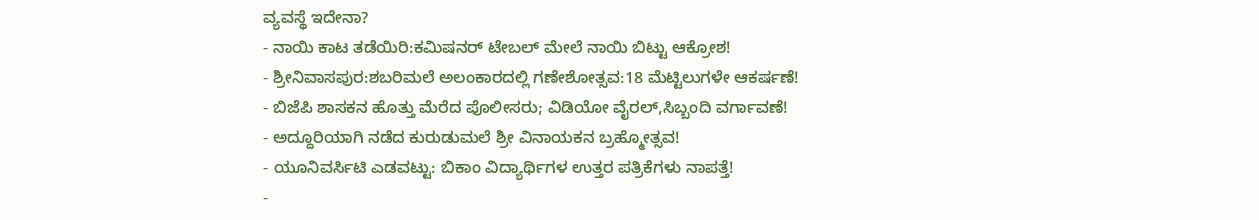ವ್ಯವಸ್ಥೆ ಇದೇನಾ?
- ನಾಯಿ ಕಾಟ ತಡೆಯಿರಿ:ಕಮಿಷನರ್ ಟೇಬಲ್ ಮೇಲೆ ನಾಯಿ ಬಿಟ್ಟು ಆಕ್ರೋಶ!
- ಶ್ರೀನಿವಾಸಪುರ:ಶಬರಿಮಲೆ ಅಲಂಕಾರದಲ್ಲಿ ಗಣೇಶೋತ್ಸವ:18 ಮೆಟ್ಟಿಲುಗಳೇ ಆಕರ್ಷಣೆ!
- ಬಿಜೆಪಿ ಶಾಸಕನ ಹೊತ್ತು ಮೆರೆದ ಪೊಲೀಸರು; ವಿಡಿಯೋ ವೈರಲ್,ಸಿಬ್ಬಂದಿ ವರ್ಗಾವಣೆ!
- ಅದ್ದೂರಿಯಾಗಿ ನಡೆದ ಕುರುಡುಮಲೆ ಶ್ರೀ ವಿನಾಯಕನ ಬ್ರಹ್ಮೋತ್ಸವ!
- ಯೂನಿವರ್ಸಿಟಿ ಎಡವಟ್ಟು: ಬಿಕಾಂ ವಿದ್ಯಾರ್ಥಿಗಳ ಉತ್ತರ ಪತ್ರಿಕೆಗಳು ನಾಪತ್ತೆ!
-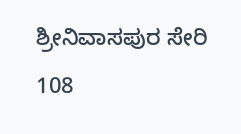ಶ್ರೀನಿವಾಸಪುರ ಸೇರಿ 108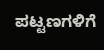ಪಟ್ಟಣಗಳಿಗೆ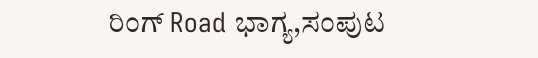ರಿಂಗ್ Road ಭಾಗ್ಯ,ಸಂಪುಟ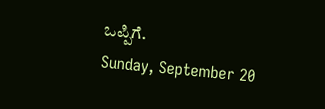ಒಪ್ಪಿಗೆ.
Sunday, September 20